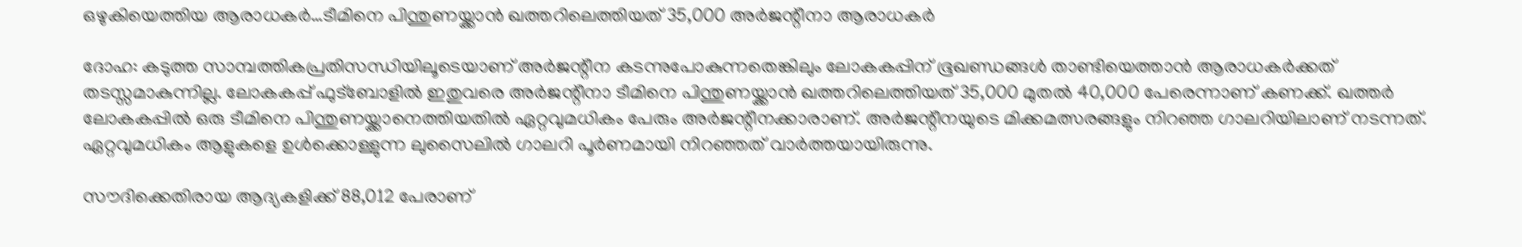ഒഴുകിയെത്തിയ ആരാധകര്‍…ടീമിനെ പിന്തുണയ്ക്കാൻ ഖത്തറിലെത്തിയത് 35,000 അർജന്റീനാ ആരാധകർ

ദോഹ: കടുത്ത സാമ്പത്തികപ്രതിസന്ധിയിലൂടെയാണ് അര്‍ജന്റീന കടന്നുപോകുന്നതെങ്കിലും ലോകകപ്പിന് ഭൂഖണ്ഡങ്ങള്‍ താണ്ടിയെത്താന്‍ ആരാധകര്‍ക്കത് തടസ്സമാകുന്നില്ല. ലോകകപ്പ് ഫുട്ബോളില്‍ ഇതുവരെ അര്‍ജന്റീനാ ടീമിനെ പിന്തുണയ്ക്കാന്‍ ഖത്തറിലെത്തിയത് 35,000 മുതല്‍ 40,000 പേരെന്നാണ് കണക്ക്. ഖത്തര്‍ ലോകകപ്പില്‍ ഒരു ടീമിനെ പിന്തുണയ്ക്കാനെത്തിയതില്‍ ഏറ്റവുമധികം പേരും അര്‍ജന്റീനക്കാരാണ്. അര്‍ജന്റീനയുടെ മിക്കമത്സരങ്ങളും നിറഞ്ഞ ഗാലറിയിലാണ് നടന്നത്. ഏറ്റവുമധികം ആളുകളെ ഉള്‍ക്കൊള്ളുന്ന ലുസൈലില്‍ ഗാലറി പൂര്‍ണമായി നിറഞ്ഞത് വാര്‍ത്തയായിരുന്നു.

സൗദിക്കെതിരായ ആദ്യകളിക്ക് 88,012 പേരാണ്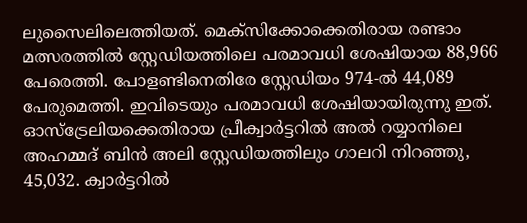ലുസൈലിലെത്തിയത്. മെക്സിക്കോക്കെതിരായ രണ്ടാം മത്സരത്തില്‍ സ്റ്റേഡിയത്തിലെ പരമാവധി ശേഷിയായ 88,966 പേരെത്തി. പോളണ്ടിനെതിരേ സ്റ്റേഡിയം 974-ല്‍ 44,089 പേരുമെത്തി. ഇവിടെയും പരമാവധി ശേഷിയായിരുന്നു ഇത്. ഓസ്ട്രേലിയക്കെതിരായ പ്രീക്വാര്‍ട്ടറില്‍ അല്‍ റയ്യാനിലെ അഹമ്മദ് ബിന്‍ അലി സ്റ്റേഡിയത്തിലും ഗാലറി നിറഞ്ഞു, 45,032. ക്വാര്‍ട്ടറില്‍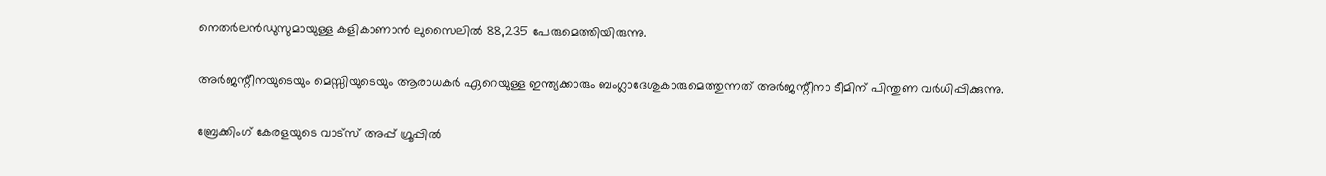നെതര്‍ലന്‍ഡുസുമായുള്ള കളികാണാന്‍ ലുസൈലില്‍ 88,235 പേരുമെത്തിയിരുന്നു.

അര്‍ജന്റീനയുടെയും മെസ്സിയുടെയും ആരാധകര്‍ ഏറെയുള്ള ഇന്ത്യക്കാരും ബംഗ്ലാദേശുകാരുമെത്തുന്നത് അര്‍ജന്റീനാ ടീമിന് പിന്തുണ വര്‍ധിപ്പിക്കുന്നു.

ബ്രേക്കിംഗ് കേരളയുടെ വാട്സ് അപ്പ് ഗ്രൂപ്പിൽ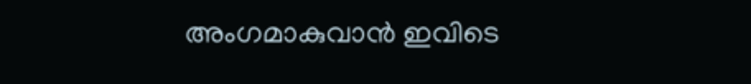അംഗമാകുവാൻ ഇവിടെ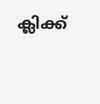ക്ലിക്ക്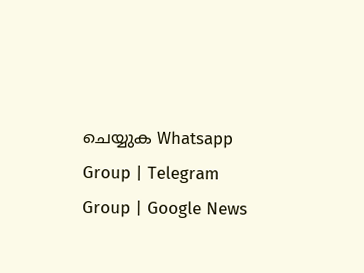ചെയ്യുക Whatsapp Group | Telegram Group | Google News